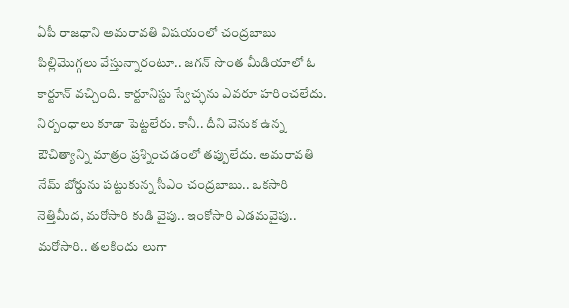ఏపీ రాజధాని అమరావతి విషయంలో చంద్రబాబు పిల్లిమొగ్గలు వేస్తున్నారంటూ.. జగన్ సొంత మీడియాలో ఓ కార్టూన్ వచ్చింది. కార్టూనిస్టు స్వేచ్ఛను ఎవరూ హరించలేదు. నిర్బంధాలు కూడా పెట్టలేరు. కానీ.. దీని వెనుక ఉన్న ఔచిత్యాన్ని మాత్రం ప్రశ్నించడంలో తప్పులేదు. అమరావతి నేమ్ బోర్డును పట్టుకున్న సీఎం చంద్రబాబు.. ఒకసారి నెత్తిమీద, మరోసారి కుడి వైపు.. ఇంకోసారి ఎడమవైపు.. మరోసారి.. తలకిందు లుగా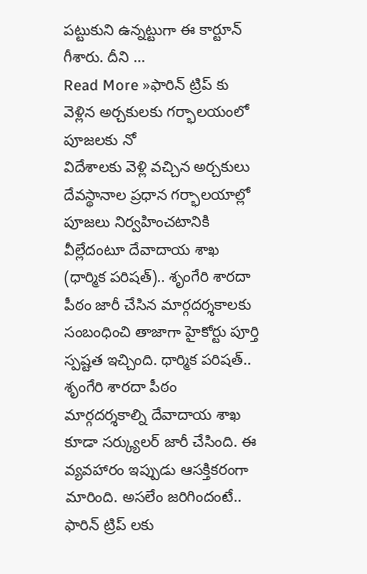పట్టుకుని ఉన్నట్టుగా ఈ కార్టూన్ గీశారు. దీని …
Read More »ఫారిన్ ట్రిప్ కు వెళ్లిన అర్చకులకు గర్భాలయంలో పూజలకు నో
విదేశాలకు వెళ్లి వచ్చిన అర్చకులు దేవస్థానాల ప్రధాన గర్భాలయాల్లో పూజలు నిర్వహించటానికి వీల్లేదంటూ దేవాదాయ శాఖ (ధార్మిక పరిషత్).. శృంగేరి శారదా పీఠం జారీ చేసిన మార్గదర్శకాలకు సంబంధించి తాజాగా హైకోర్టు పూర్తి స్పష్టత ఇచ్చింది. ధార్మిక పరిషత్.. శృంగేరి శారదా పీఠం మార్గదర్శకాల్ని దేవాదాయ శాఖ కూడా సర్క్యులర్ జారీ చేసింది. ఈ వ్యవహారం ఇప్పుడు ఆసక్తికరంగా మారింది. అసలేం జరిగిందంటే.. ఫారిన్ ట్రిప్ లకు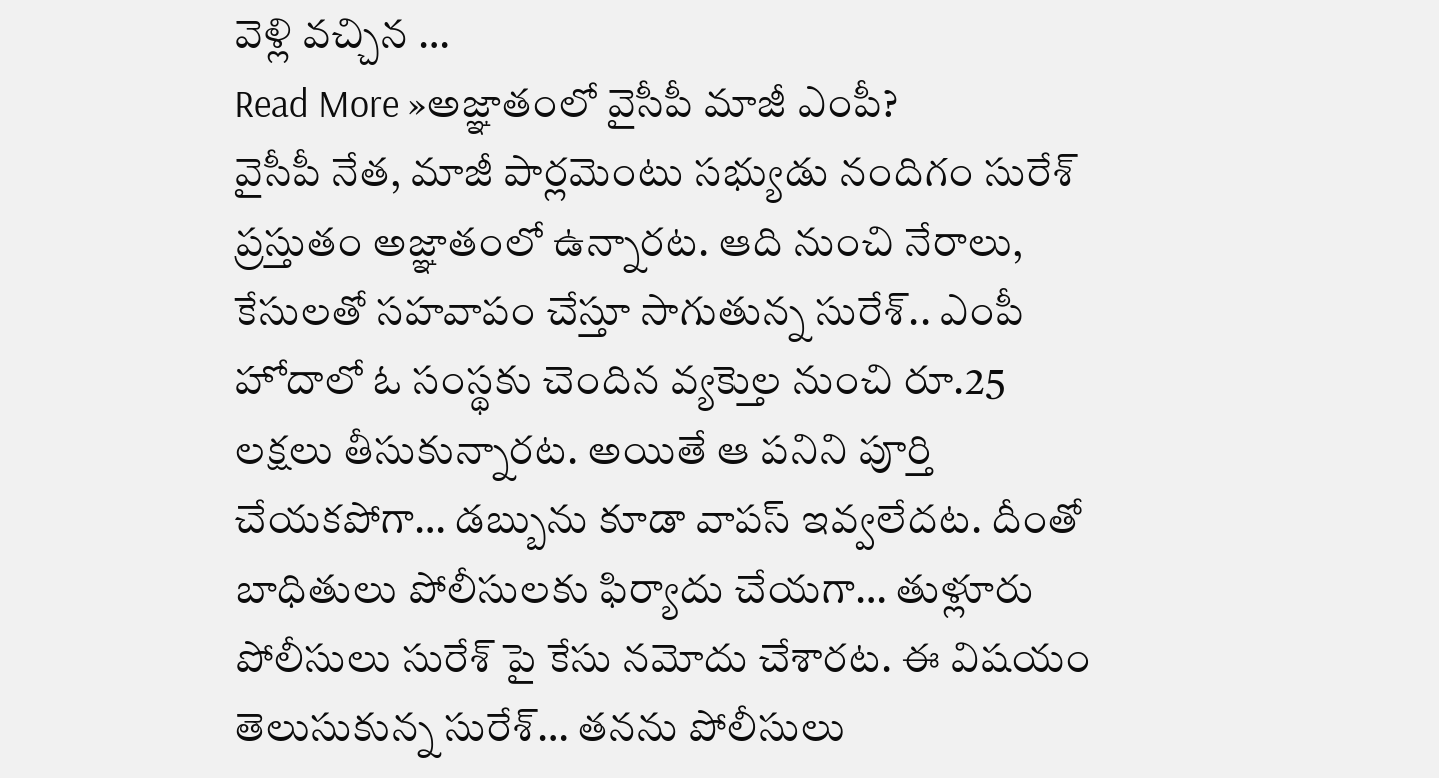వెళ్లి వచ్చిన …
Read More »అజ్ఞాతంలో వైసీపీ మాజీ ఎంపీ?
వైసీపీ నేత, మాజీ పార్లమెంటు సభ్యుడు నందిగం సురేశ్ ప్రస్తుతం అజ్ఞాతంలో ఉన్నారట. ఆది నుంచి నేరాలు, కేసులతో సహవాపం చేస్తూ సాగుతున్న సురేశ్.. ఎంపీ హోదాలో ఓ సంస్థకు చెందిన వ్యక్తెుల నుంచి రూ.25 లక్షలు తీసుకున్నారట. అయితే ఆ పనిని పూర్తి చేయకపోగా… డబ్బును కూడా వాపస్ ఇవ్వలేదట. దీంతో బాధితులు పోలీసులకు ఫిర్యాదు చేయగా… తుళ్లూరు పోలీసులు సురేశ్ పై కేసు నమోదు చేశారట. ఈ విషయం తెలుసుకున్న సురేశ్… తనను పోలీసులు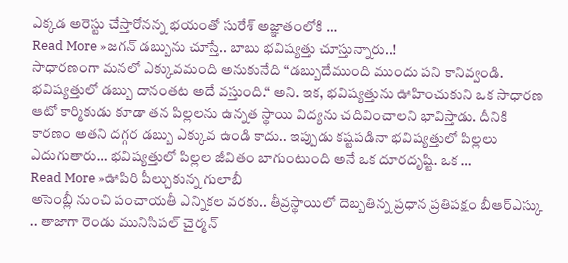ఎక్కడ అరెస్టు చేస్తారోనన్న భయంతో సురేశ్ అజ్ఞాతంలోకి …
Read More »జగన్ డబ్బును చూస్తే.. బాబు భవిష్యత్తు చూస్తున్నారు..!
సాధారణంగా మనలో ఎక్కువమంది అనుకునేది “డబ్బుదేముంది ముందు పని కానివ్వండి. భవిష్యత్తులో డబ్బు దానంతట అదే వస్తుంది.“ అని. ఇక, భవిష్యత్తును ఊహించుకుని ఒక సాధారణ ఆటో కార్మికుడు కూడా తన పిల్లలను ఉన్నత స్థాయి విద్యను చదివించాలని భావిస్తాడు. దీనికి కారణం అతని దగ్గర డబ్బు ఎక్కువ ఉండి కాదు.. ఇప్పుడు కష్టపడినా భవిష్యత్తులో పిల్లలు ఎదుగుతారు… భవిష్యత్తులో పిల్లల జీవితం బాగుంటుంది అనే ఒక దూరదృష్టి. ఒక …
Read More »ఊపిరి పీల్చుకున్న గులాబీ
అసెంబ్లీ నుంచి పంచాయతీ ఎన్నికల వరకు.. తీవ్రస్థాయిలో దెబ్బతిన్న ప్రధాన ప్రతిపక్షం బీఆర్ఎస్కు .. తాజాగా రెండు మునిసిపల్ చైర్మన్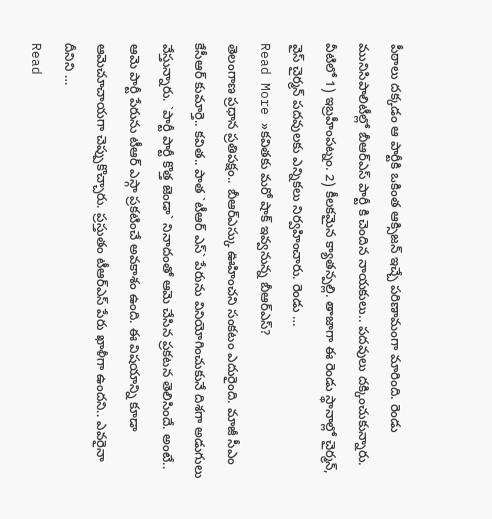పీఠాలు దక్కడం ఆ పార్టీకి ఒకింత ఆక్సిజన్ ఇచ్చే పరిణామంగా మారింది. రెండు మునిసిపాలిటీల్లో బీఆర్ఎస్ పార్టీ కి చెందిన నాయకులు.. పదవులు దక్కించుకున్నారు. వీటిలో 1) ఇబ్రహీంపట్నం. 2) కీలకమైన క్యాతన్పల్లి. తాజాగా ఈ రెండు స్థానాల్లో చైర్మన్, వైస్ చైర్మన్ పదవులకు ఎన్నికలు నిర్వహించారు. రెండు …
Read More »కవితకు మరో షాక్ ఇవ్వనున్న బీఆర్ఎస్?
తెలంగాణ ప్రధాన ప్రతిపక్షం.. బీఆర్ఎస్కు ఊహించని సంకటం ఎదురైంది. మాజీ సీఎం కేసీఆర్ కుమార్తె.. కవిత.. పాత `టీఆర్ ఎస్` పేరును వినియోగించుకునే దిశగా అడుగులు వేస్తున్నారు. `పార్టీ పార్టీ కొత్త జెండా` నినాదంతో ఆమె చేసిన ప్రకటన తెలిసిందే. అంటే.. ఆమె పార్టీ పేరును టీఆర్ ఎస్గా ప్రకటించే అవకాశం ఉంది. ఈ విషయాన్ని కూడా ఆమెచూచాయగా చెప్పుకొచ్చారు. ప్రస్తుతం టీఆర్ఎస్ పేరు ఖాళీగా ఉందని.. ఎవరైనా దీనిని …
Read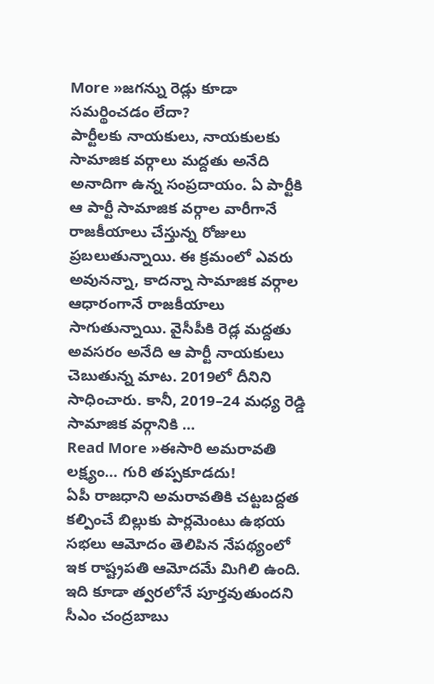More »జగన్ను రెడ్లు కూడా సమర్థించడం లేదా?
పార్టీలకు నాయకులు, నాయకులకు సామాజిక వర్గాలు మద్దతు అనేది అనాదిగా ఉన్న సంప్రదాయం. ఏ పార్టీకి ఆ పార్టీ సామాజిక వర్గాల వారీగానే రాజకీయాలు చేస్తున్న రోజులు ప్రబలుతున్నాయి. ఈ క్రమంలో ఎవరు అవునన్నా, కాదన్నా సామాజిక వర్గాల ఆధారంగానే రాజకీయాలు సాగుతున్నాయి. వైసీపీకి రెడ్ల మద్దతు అవసరం అనేది ఆ పార్టీ నాయకులు చెబుతున్న మాట. 2019లో దీనిని సాధించారు. కానీ, 2019–24 మధ్య రెడ్డి సామాజిక వర్గానికి …
Read More »ఈసారి అమరావతి లక్ష్యం… గురి తప్పకూడదు!
ఏపీ రాజధాని అమరావతికి చట్టబద్దత కల్పించే బిల్లుకు పార్లమెంటు ఉభయ సభలు ఆమోదం తెలిపిన నేపథ్యంలో ఇక రాష్ట్రపతి ఆమోదమే మిగిలి ఉంది. ఇది కూడా త్వరలోనే పూర్తవుతుందని సీఎం చంద్రబాబు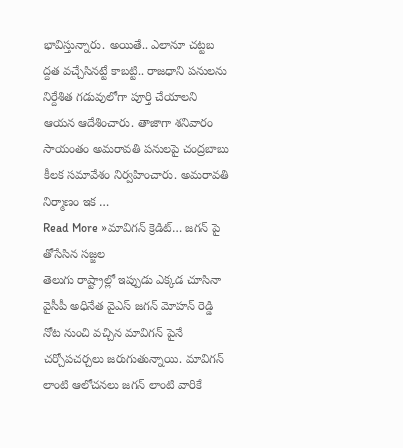భావిస్తున్నారు. అయితే.. ఎలానూ చట్టబ ద్దత వచ్చేసినట్టే కాబట్టి.. రాజధాని పనులను నిర్దేశిత గడువులోగా పూర్తి చేయాలని ఆయన ఆదేశించారు. తాజాగా శనివారం సాయంతం అమరావతి పనులపై చంద్రబాబు కీలక సమావేశం నిర్వహించారు. అమరావతి నిర్మాణం ఇక …
Read More »మావిగన్ క్రెడిట్… జగన్ పై తోసేసిన సజ్జల
తెలుగు రాష్ట్రాల్లో ఇప్పుడు ఎక్కడ చూసినా వైసీపీ అధినేత వైఎస్ జగన్ మోహన్ రెడ్డి నోట నుంచి వచ్చిన మావిగన్ పైనే చర్చోపచర్చలు జరుగుతున్నాయి. మావిగన్ లాంటి ఆలోచనలు జగన్ లాంటి వారికే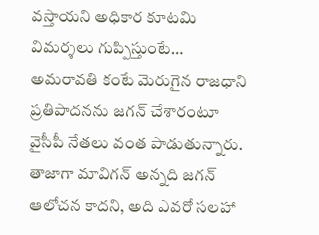వస్తాయని అధికార కూటమి విమర్శలు గుప్పిస్తుంటే… అమరావతి కంటే మెరుగైన రాజధాని ప్రతిపాదనను జగన్ చేశారంటూ వైసీపీ నేతలు వంత పాడుతున్నారు. తాజాగా మావిగన్ అన్నది జగన్ ఆలోచన కాదని, అది ఎవరో సలహా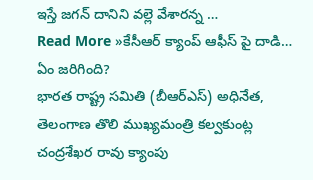ఇస్తే జగన్ దానిని వల్లె వేశారన్న …
Read More »కేసీఆర్ క్యాంప్ ఆఫీస్ పై దాడి… ఏం జరిగింది?
భారత రాష్ట్ర సమితి (బీఆర్ఎస్) అధినేత, తెలంగాణ తొలి ముఖ్యమంత్రి కల్వకుంట్ల చంద్రశేఖర రావు క్యాంపు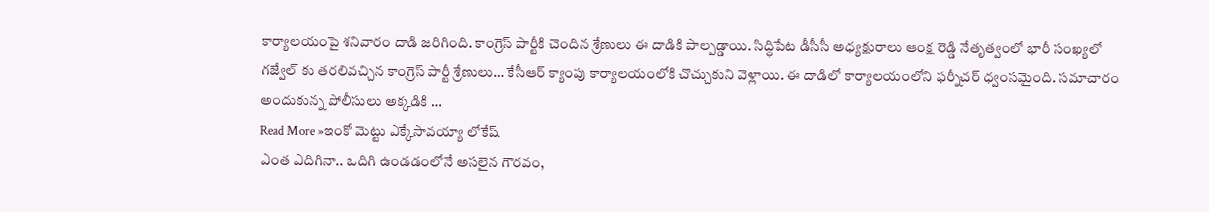కార్యాలయంపై శనివారం దాడి జరిగింది. కాంగ్రెస్ పార్టీకి చెందిన శ్రేణులు ఈ దాడికి పాల్పడ్డాయి. సిద్ధిపేట డీసీసీ అధ్యక్షురాలు ఆంక్ష రెడ్డి నేతృత్వంలో భారీ సంఖ్యలో గజ్వేల్ కు తరలివచ్చిన కాంగ్రెస్ పార్టీ శ్రేణులు… కేసీఆర్ క్యాంపు కార్యాలయంలోకి చొచ్చుకుని వెళ్లాయి. ఈ దాడిలో కార్యాలయంలోని ఫర్నీచర్ ధ్వంసమైంది. సమాచారం అందుకున్న పోలీసులు అక్కడికి …
Read More »ఇంకో మెట్టు ఎక్కేసావయ్యా లోకేష్
ఎంత ఎదిగినా.. ఒదిగి ఉండడంలోనే అసలైన గౌరవం,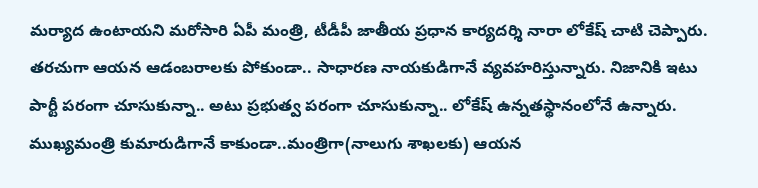మర్యాద ఉంటాయని మరోసారి ఏపీ మంత్రి, టీడీపీ జాతీయ ప్రధాన కార్యదర్శి నారా లోకేష్ చాటి చెప్పారు. తరచుగా ఆయన ఆడంబరాలకు పోకుండా.. సాధారణ నాయకుడిగానే వ్యవహరిస్తున్నారు. నిజానికి ఇటు పార్టీ పరంగా చూసుకున్నా.. అటు ప్రభుత్వ పరంగా చూసుకున్నా.. లోకేష్ ఉన్నతస్థానంలోనే ఉన్నారు. ముఖ్యమంత్రి కుమారుడిగానే కాకుండా..మంత్రిగా(నాలుగు శాఖలకు) ఆయన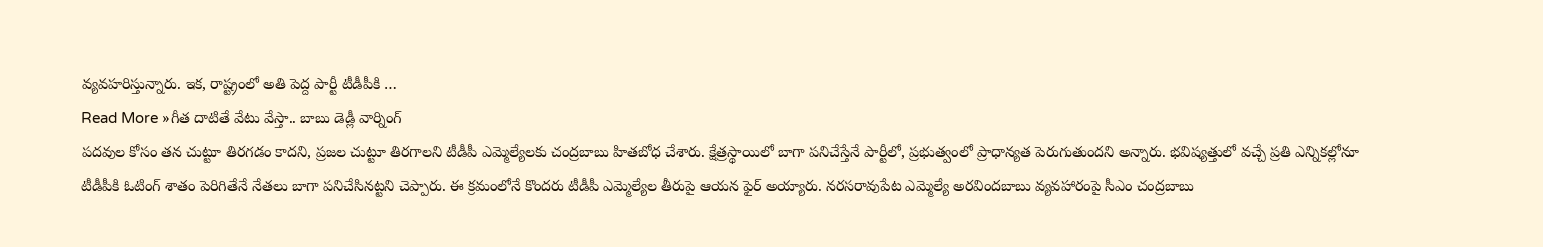వ్యవహరిస్తున్నారు. ఇక, రాష్ట్రంలో అతి పెద్ద పార్టీ టీడీపీకి …
Read More »గీత దాటితే వేటు వేస్తా.. బాబు డెడ్లీ వార్నింగ్
పదవుల కోసం తన చుట్టూ తిరగడం కాదని, ప్రజల చుట్టూ తిరగాలని టీడీపీ ఎమ్మెల్యేలకు చంద్రబాబు హితబోధ చేశారు. క్షేత్రస్థాయిలో బాగా పనిచేస్తేనే పార్టీలో, ప్రభుత్వంలో ప్రాధాన్యత పెరుగుతుందని అన్నారు. భవిష్యత్తులో వచ్చే ప్రతి ఎన్నికల్లోనూ టీడీపీకి ఓటింగ్ శాతం పెరిగితేనే నేతలు బాగా పనిచేసినట్టని చెప్పారు. ఈ క్రమంలోనే కొందరు టీడీపీ ఎమ్మెల్యేల తీరుపై ఆయన ఫైర్ అయ్యారు. నరసరావుపేట ఎమ్మెల్యే అరవిందబాబు వ్యవహారంపై సీఎం చంద్రబాబు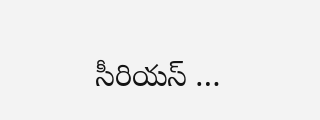సీరియస్ …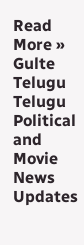Read More »
Gulte Telugu Telugu Political and Movie News Updates